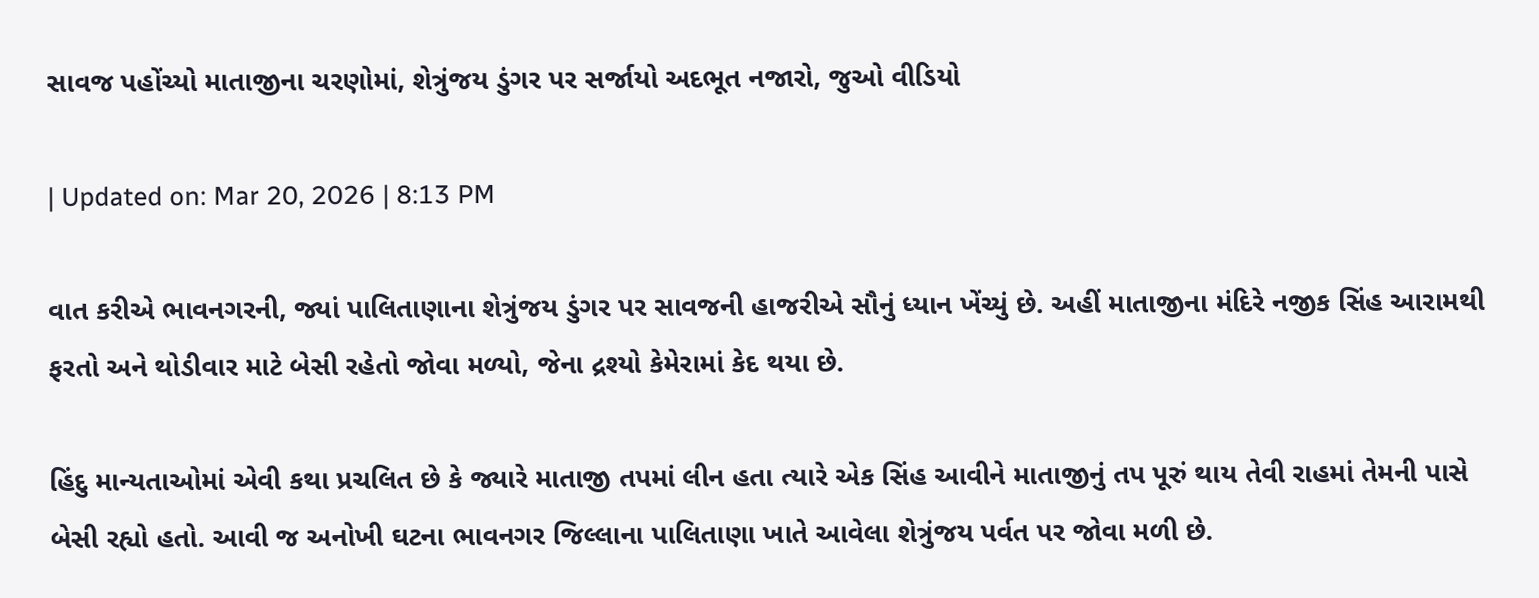સાવજ પહોંચ્યો માતાજીના ચરણોમાં, શેત્રુંજય ડુંગર પર સર્જાયો અદભૂત નજારો, જુઓ વીડિયો

| Updated on: Mar 20, 2026 | 8:13 PM

વાત કરીએ ભાવનગરની, જ્યાં પાલિતાણાના શેત્રુંજય ડુંગર પર સાવજની હાજરીએ સૌનું ધ્યાન ખેંચ્યું છે. અહીં માતાજીના મંદિરે નજીક સિંહ આરામથી ફરતો અને થોડીવાર માટે બેસી રહેતો જોવા મળ્યો, જેના દ્રશ્યો કેમેરામાં કેદ થયા છે.

હિંદુ માન્યતાઓમાં એવી કથા પ્રચલિત છે કે જ્યારે માતાજી તપમાં લીન હતા ત્યારે એક સિંહ આવીને માતાજીનું તપ પૂરું થાય તેવી રાહમાં તેમની પાસે બેસી રહ્યો હતો. આવી જ અનોખી ઘટના ભાવનગર જિલ્લાના પાલિતાણા ખાતે આવેલા શેત્રુંજય પર્વત પર જોવા મળી છે.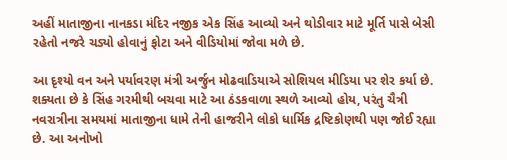અહીં માતાજીના નાનકડા મંદિર નજીક એક સિંહ આવ્યો અને થોડીવાર માટે મૂર્તિ પાસે બેસી રહેતો નજરે ચડ્યો હોવાનું ફોટા અને વીડિયોમાં જોવા મળે છે.

આ દૃશ્યો વન અને પર્યાવરણ મંત્રી અર્જુન મોઢવાડિયાએ સોશિયલ મીડિયા પર શેર કર્યા છે. શક્યતા છે કે સિંહ ગરમીથી બચવા માટે આ ઠંડકવાળા સ્થળે આવ્યો હોય, પરંતુ ચૈત્રી નવરાત્રીના સમયમાં માતાજીના ધામે તેની હાજરીને લોકો ધાર્મિક દ્રષ્ટિકોણથી પણ જોઈ રહ્યા છે. આ અનોખો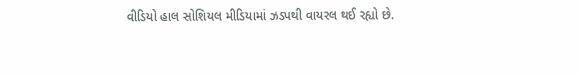વીડિયો હાલ સોશિયલ મીડિયામાં ઝડપથી વાયરલ થઈ રહ્યો છે.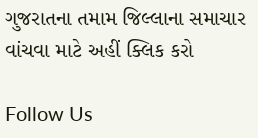ગુજરાતના તમામ જિલ્લાના સમાચાર વાંચવા માટે અહીં ક્લિક કરો

Follow Us